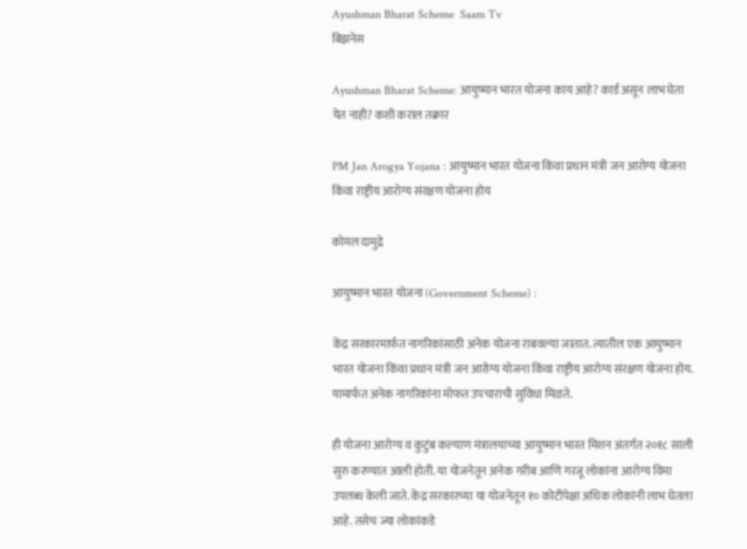Ayushman Bharat Scheme  Saam Tv
बिझनेस

Ayushman Bharat Scheme: आयुष्मान भारत योजना काय आहे? कार्ड असून लाभ घेता येत नाही? कशी कराल तक्रार

PM Jan Arogya Yojana : आयुष्मान भारत योजना किंवा प्रधान मंत्री जन आरोग्य योजना किंवा राष्ट्रीय आरोग्य संरक्षण योजना होय

कोमल दामुद्रे

आयुष्मान भारत योजना (Government Scheme) :

केंद्र सरकारमार्फत नागरिकांसाठी अनेक योजना राबवल्या जातात. त्यातील एक आयुष्मान भारत योजना किंवा प्रधान मंत्री जन आरोग्य योजना किंवा राष्ट्रीय आरोग्य संरक्षण योजना होय. यामार्फत अनेक नागरिकांना मोफत उपचाराची सुविधा मिळते.

ही योजना आरोग्य व कुटुंब कल्याण मंत्रालयाच्या आयुष्मान भारत मिशन अंतर्गत २०१८ साली सुरु करण्यात आली होती. या योजनेतून अनेक गरीब आणि गरजू लोकांना आरोग्य विमा उपलब्ध केली जाते. केंद्र सरकारच्या या योजनेतून १० कोटीपेक्षा अधिक लोकांनी लाभ घेतला आहे. तसेच ज्या लोकांकडे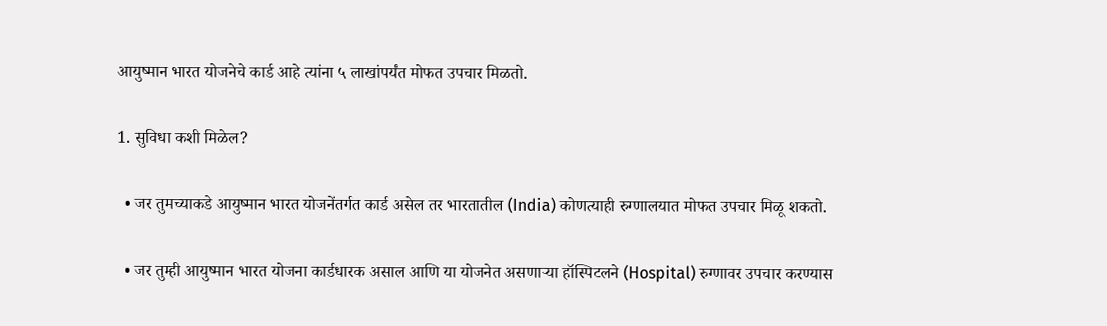आयुष्मान भारत योजनेचे कार्ड आहे त्यांना ५ लाखांपर्यंत मोफत उपचार मिळतो.

1. सुविधा कशी मिळेल?

  • जर तुमच्याकडे आयुष्मान भारत योजनेंतर्गत कार्ड असेल तर भारतातील (India) कोणत्याही रुग्णालयात मोफत उपचार मिळू शकतो.

  • जर तुम्ही आयुष्मान भारत योजना कार्डधारक असाल आणि या योजनेत असणाऱ्या हॉस्पिटलने (Hospital) रुग्णावर उपचार करण्यास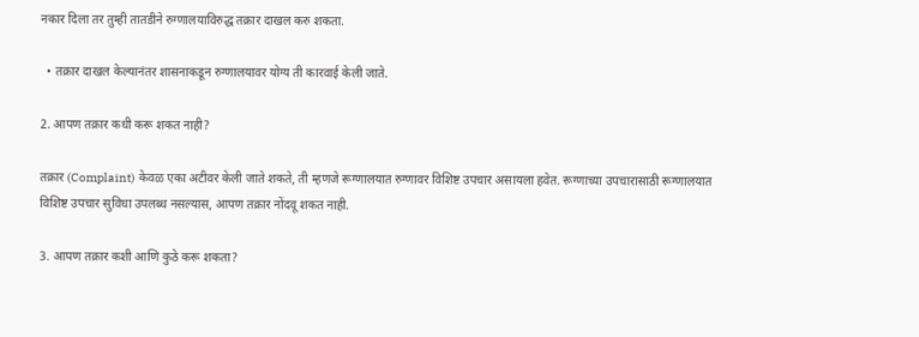नकार दिला तर तुम्ही तातडीने रुग्णालयाविरुद्ध तक्रार दाखल करु शकता.

  • तक्रार दाखल केल्यानंतर शासनाकडून रुग्णालयावर योग्य ती कारवाई केली जाते.

2. आपण तक्रार कधी करू शकत नाही?

तक्रार (Complaint) केवळ एका अटीवर केली जाते शकते, ती म्हणजे रूग्णालयात रुग्णावर विशिष्ट उपचार असायला हवेत. रूग्णाच्या उपचारासाठी रूग्णालयात विशिष्ट उपचार सुविधा उपलब्ध नसल्यास, आपण तक्रार नोंदवू शकत नाही.

3. आपण तक्रार कशी आणि कुठे करू शकता?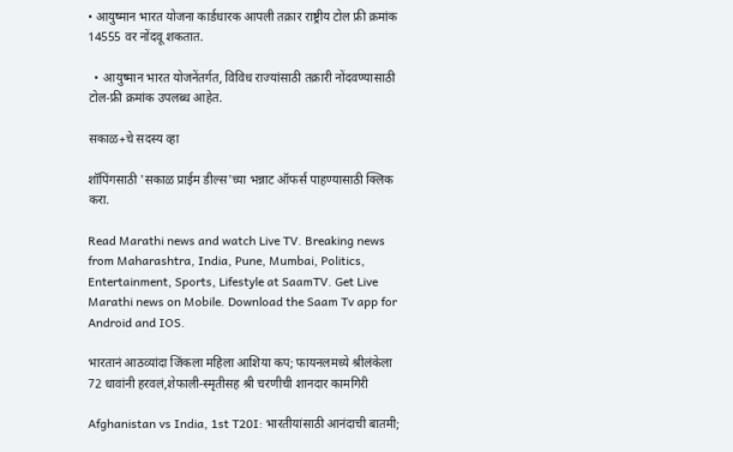• आयुष्मान भारत योजना कार्डधारक आपली तक्रार राष्ट्रीय टोल फ्री क्रमांक 14555 वर नोंदवू शकतात.

  • आयुष्मान भारत योजनेंतर्गत, विविध राज्यांसाठी तक्रारी नोंदवण्यासाठी टोल-फ्री क्रमांक उपलब्ध आहेत.

सकाळ+चे सदस्य व्हा

शॉपिंगसाठी 'सकाळ प्राईम डील्स'च्या भन्नाट ऑफर्स पाहण्यासाठी क्लिक करा.

Read Marathi news and watch Live TV. Breaking news from Maharashtra, India, Pune, Mumbai, Politics, Entertainment, Sports, Lifestyle at SaamTV. Get Live Marathi news on Mobile. Download the Saam Tv app for Android and IOS.

भारतानं आठव्यांदा जिंकला महिला आशिया कप; फायनलमध्ये श्रीलंकेला 72 धावांनी हरवलं,शेफाली-स्मृतीसह श्री चरणीची शानदार कामगिरी

Afghanistan vs India, 1st T20I: भारतीयांसाठी आनंदाची बातमी;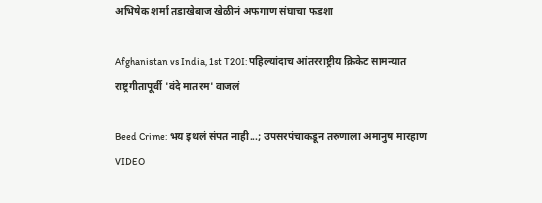अभिषेक शर्मा तडाखेबाज खेळीनं अफगाण संघाचा फडशा

Afghanistan vs India, 1st T20I: पहिल्यांदाच आंतरराष्ट्रीय क्रिकेट सामन्यात राष्ट्रगीतापूर्वी 'वंदे मातरम' वाजलं

Beed Crime: भय इथलं संपत नाही...; उपसरपंचाकडून तरुणाला अमानुष मारहाण VIDEO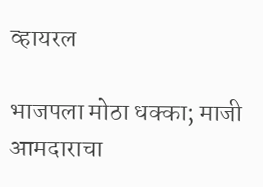व्हायरल

भाजपला मोठा धक्का; माजी आमदाराचा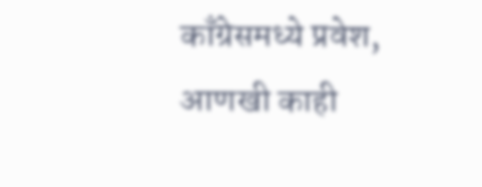काँग्रेसमध्ये प्रवेश, आणखी काही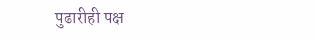पुढारीही पक्ष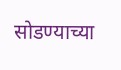सोडण्याच्या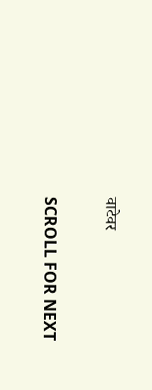वाटेवर

SCROLL FOR NEXT